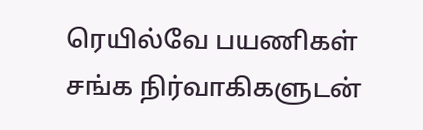ரெயில்வே பயணிகள் சங்க நிர்வாகிகளுடன்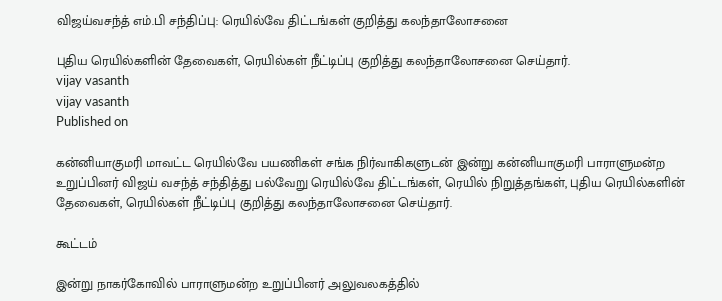விஜய்வசந்த் எம்.பி சந்திப்பு: ரெயில்வே திட்டங்கள் குறித்து கலந்தாலோசனை

புதிய ரெயில்களின் தேவைகள், ரெயில்கள் நீட்டிப்பு குறித்து கலந்தாலோசனை செய்தார்.
vijay vasanth
vijay vasanth
Published on

கன்னியாகுமரி மாவட்ட ரெயில்வே பயணிகள் சங்க நிர்வாகிகளுடன் இன்று கன்னியாகுமரி பாராளுமன்ற உறுப்பினர் விஜய் வசந்த் சந்தித்து பல்வேறு ரெயில்வே திட்டங்கள், ரெயில் நிறுத்தங்கள், புதிய ரெயில்களின் தேவைகள், ரெயில்கள் நீட்டிப்பு குறித்து கலந்தாலோசனை செய்தார்.

கூட்டம்

இன்று நாகர்கோவில் பாராளுமன்ற உறுப்பினர் அலுவலகத்தில்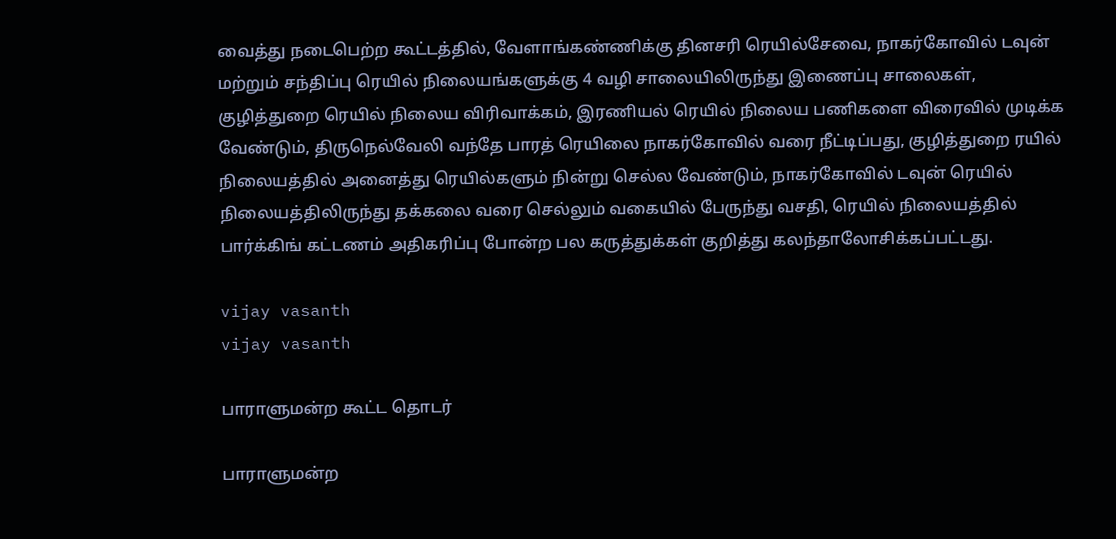வைத்து நடைபெற்ற கூட்டத்தில், வேளாங்கண்ணிக்கு தினசரி ரெயில்சேவை, நாகர்கோவில் டவுன் மற்றும் சந்திப்பு ரெயில் நிலையங்களுக்கு 4 வழி சாலையிலிருந்து இணைப்பு சாலைகள், குழித்துறை ரெயில் நிலைய விரிவாக்கம், இரணியல் ரெயில் நிலைய பணிகளை விரைவில் முடிக்க வேண்டும், திருநெல்வேலி வந்தே பாரத் ரெயிலை நாகர்கோவில் வரை நீட்டிப்பது, குழித்துறை ரயில் நிலையத்தில் அனைத்து ரெயில்களும் நின்று செல்ல வேண்டும், நாகர்கோவில் டவுன் ரெயில் நிலையத்திலிருந்து தக்கலை வரை செல்லும் வகையில் பேருந்து வசதி, ரெயில் நிலையத்தில் பார்க்கிங் கட்டணம் அதிகரிப்பு போன்ற பல கருத்துக்கள் குறித்து கலந்தாலோசிக்கப்பட்டது.

vijay vasanth
vijay vasanth

பாராளுமன்ற கூட்ட தொடர்

பாராளுமன்ற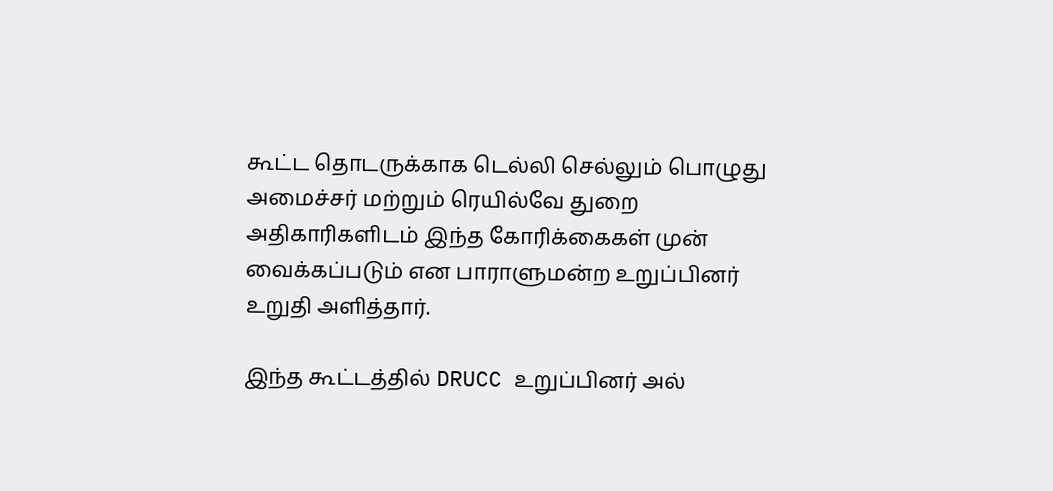கூட்ட தொடருக்காக டெல்லி செல்லும் பொழுது அமைச்சர் மற்றும் ரெயில்வே துறை அதிகாரிகளிடம் இந்த கோரிக்கைகள் முன் வைக்கப்படும் என பாராளுமன்ற உறுப்பினர் உறுதி அளித்தார்.

இந்த கூட்டத்தில் DRUCC உறுப்பினர் அல்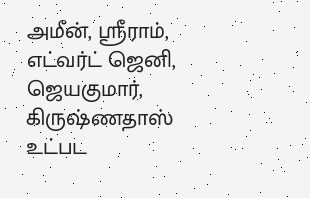அமீன், ஸ்ரீராம், எட்வர்ட் ஜெனி, ஜெயகுமார், கிருஷ்ணதாஸ் உட்பட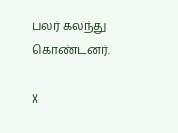பலர் கலந்து கொண்டனர்.

X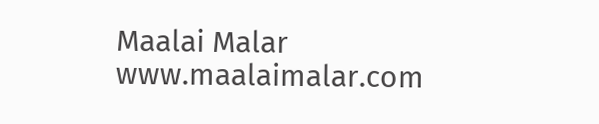Maalai Malar
www.maalaimalar.com